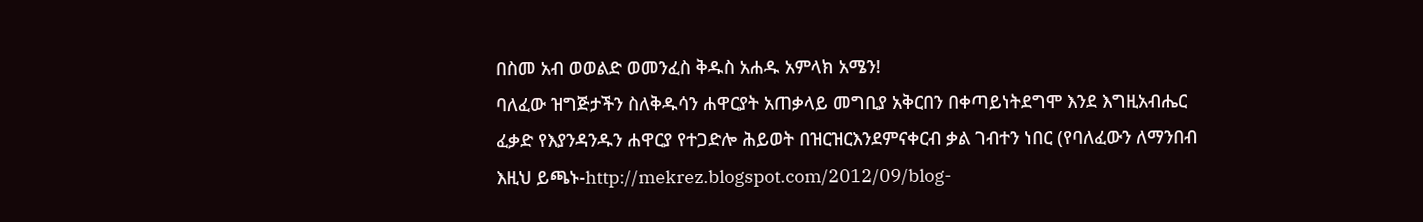በስመ አብ ወወልድ ወመንፈስ ቅዱስ አሐዱ አምላክ አሜን!
ባለፈው ዝግጅታችን ስለቅዱሳን ሐዋርያት አጠቃላይ መግቢያ አቅርበን በቀጣይነትደግሞ እንደ እግዚአብሔር ፈቃድ የእያንዳንዱን ሐዋርያ የተጋድሎ ሕይወት በዝርዝርእንደምናቀርብ ቃል ገብተን ነበር (የባለፈውን ለማንበብ እዚህ ይጫኑ-http://mekrez.blogspot.com/2012/09/blog-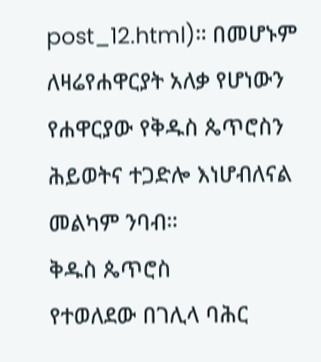post_12.html)። በመሆኑም ለዛሬየሐዋርያት አለቃ የሆነውን የሐዋርያው የቅዱስ ጴጥሮስን ሕይወትና ተጋድሎ እነሆብለናል መልካም ንባብ።
ቅዱስ ጴጥሮስ
የተወለደው በገሊላ ባሕር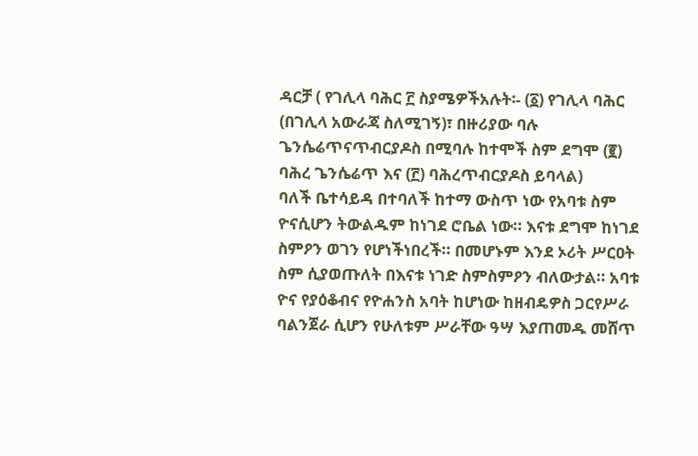ዳርቻ ( የገሊላ ባሕር ፫ ስያሜዎችአሉት፡- (፩) የገሊላ ባሕር
(በገሊላ አውራጃ ስለሚገኝ)፣ በዙሪያው ባሉ ጌንሴሬጥናጥብርያዶስ በሚባሉ ከተሞች ስም ደግሞ (፪) ባሕረ ጌንሴሬጥ እና (፫) ባሕረጥብርያዶስ ይባላል)
ባለች ቤተሳይዳ በተባለች ከተማ ውስጥ ነው የአባቱ ስም ዮናሲሆን ትውልዱም ከነገደ ሮቤል ነው። እናቱ ደግሞ ከነገደ ስምዖን ወገን የሆነችነበረች። በመሆኑም እንደ ኦሪት ሥርዐት ስም ሲያወጡለት በእናቱ ነገድ ስምስምዖን ብለውታል። አባቱ ዮና የያዕቆብና የዮሐንስ አባት ከሆነው ከዘብዴዎስ ጋርየሥራ ባልንጀራ ሲሆን የሁለቱም ሥራቸው ዓሣ እያጠመዱ መሸጥ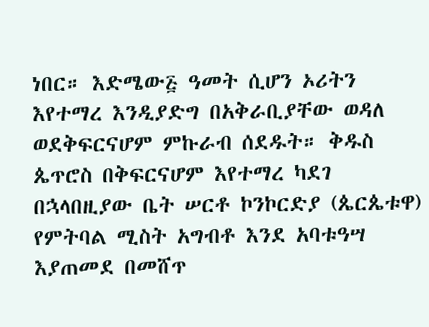ነበር። እድሜው፭ ዓመት ሲሆን ኦሪትን እየተማረ እንዲያድግ በአቅራቢያቸው ወዳለ ወደቅፍርናሆም ምኩራብ ሰደዱት። ቅዱስ ጴጥሮስ በቅፍርናሆም እየተማረ ካደገ በኋላበዚያው ቤት ሠርቶ ኮንኮርድያ (ጴርጴቱዋ) የምትባል ሚስት አግብቶ እንደ አባቱዓሣ እያጠመደ በመሸጥ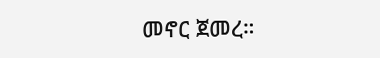መኖር ጀመረ።